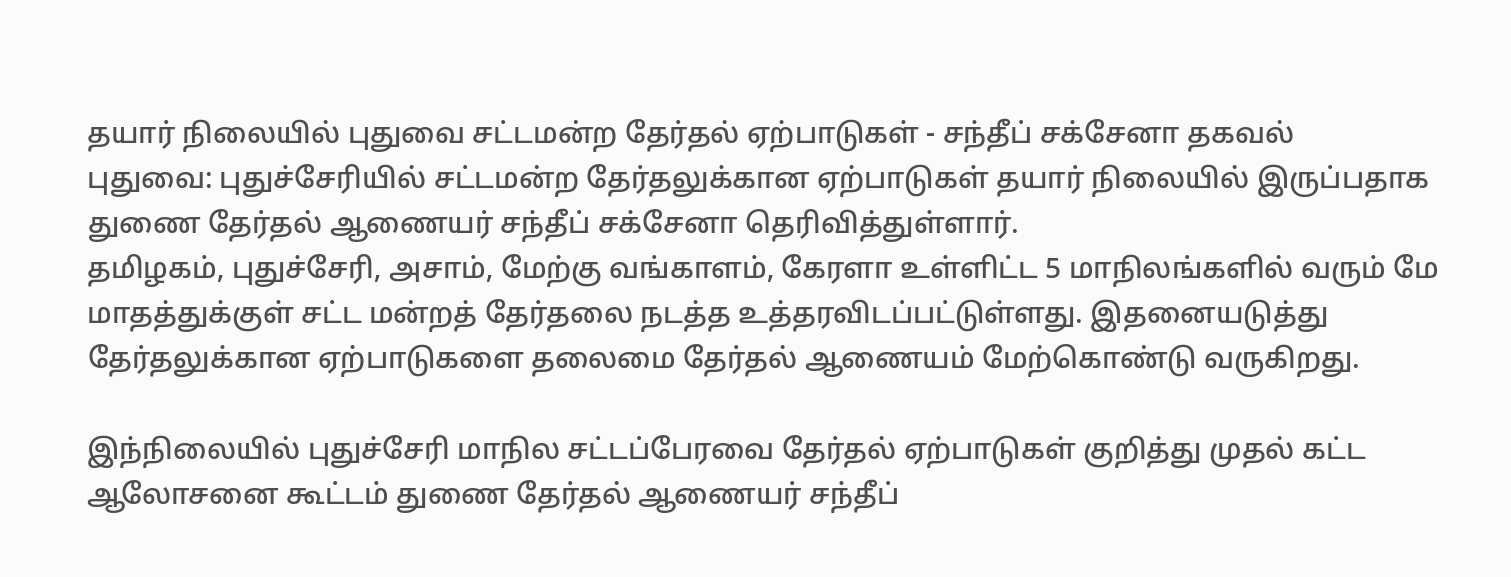தயார் நிலையில் புதுவை சட்டமன்ற தேர்தல் ஏற்பாடுகள் - சந்தீப் சக்சேனா தகவல்
புதுவை: புதுச்சேரியில் சட்டமன்ற தேர்தலுக்கான ஏற்பாடுகள் தயார் நிலையில் இருப்பதாக துணை தேர்தல் ஆணையர் சந்தீப் சக்சேனா தெரிவித்துள்ளார்.
தமிழகம், புதுச்சேரி, அசாம், மேற்கு வங்காளம், கேரளா உள்ளிட்ட 5 மாநிலங்களில் வரும் மே மாதத்துக்குள் சட்ட மன்றத் தேர்தலை நடத்த உத்தரவிடப்பட்டுள்ளது. இதனையடுத்து தேர்தலுக்கான ஏற்பாடுகளை தலைமை தேர்தல் ஆணையம் மேற்கொண்டு வருகிறது.

இந்நிலையில் புதுச்சேரி மாநில சட்டப்பேரவை தேர்தல் ஏற்பாடுகள் குறித்து முதல் கட்ட ஆலோசனை கூட்டம் துணை தேர்தல் ஆணையர் சந்தீப்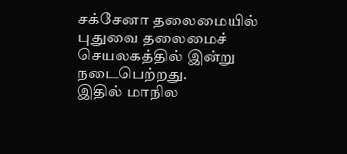சக்சேனா தலைமையில் புதுவை தலைமைச் செயலகத்தில் இன்று நடைபெற்றது.
இதில் மாநில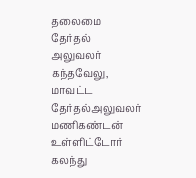தலைமை தேர்தல் அலுவலர் கந்தவேலு, மாவட்ட தேர்தல்அலுவலர் மணிகண்டன் உள்ளிட்டோர் கலந்து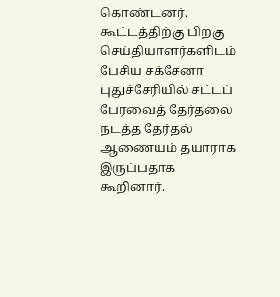கொண்டனர். கூட்டத்திற்கு பிறகு செய்தியாளர்களிடம் பேசிய சக்சேனா புதுச்சேரியில் சட்டப் பேரவைத் தேர்தலை நடத்த தேர்தல் ஆணையம் தயாராக இருப்பதாக கூறினார்.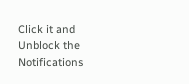Click it and Unblock the Notifications